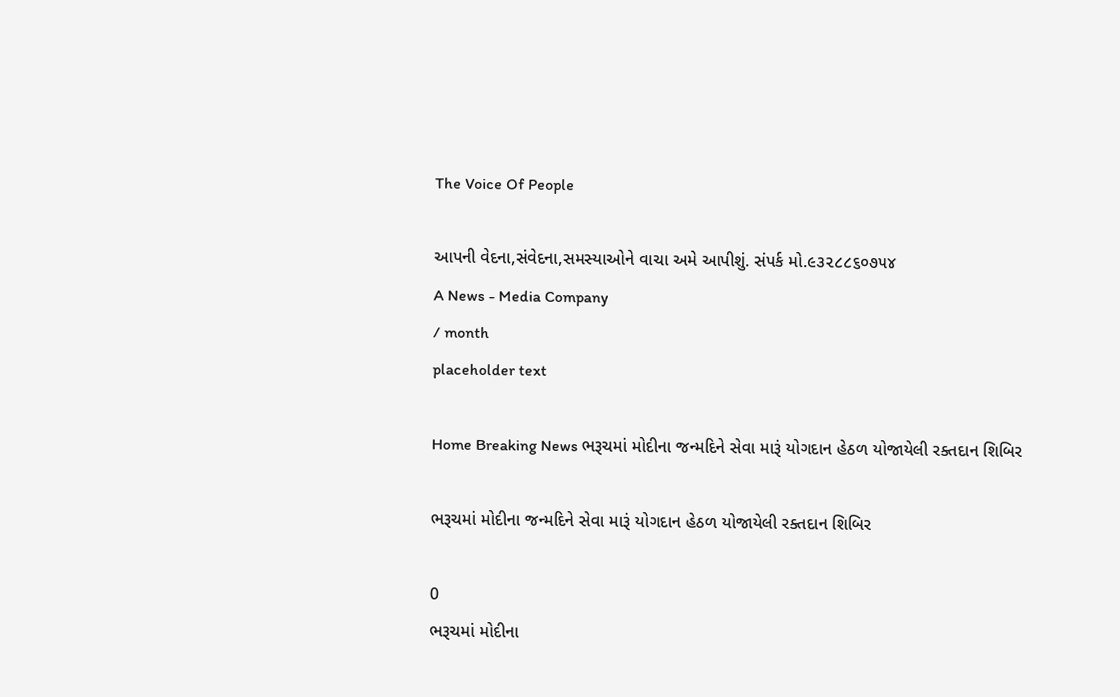The Voice Of People

આપની વેદના,સંવેદના,સમસ્યાઓને વાચા અમે આપીશું. સંપર્ક મો.૯૩૨૮૮૬૦૭૫૪
A News - Media Company
/ month
placeholder text

Home Breaking News ભરૂચમાં મોદીના જન્મદિને સેવા મારૂં યોગદાન હેઠળ યોજાયેલી રક્તદાન શિબિર

ભરૂચમાં મોદીના જન્મદિને સેવા મારૂં યોગદાન હેઠળ યોજાયેલી રક્તદાન શિબિર

0
ભરૂચમાં મોદીના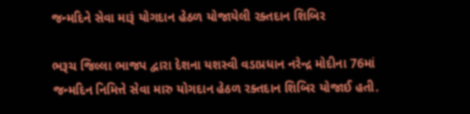જન્મદિને સેવા મારૂં યોગદાન હેઠળ યોજાયેલી રક્તદાન શિબિર

ભરૂચ જિલ્લા ભાજપ દ્વારા દેશના યશસ્વી વડાપ્રધાન નરેન્દ્ર મોદીના 76માં જન્મદિન નિમિત્તે સેવા મારુ યોગદાન હેઠળ રક્તદાન શિબિર યોજાઈ હતી.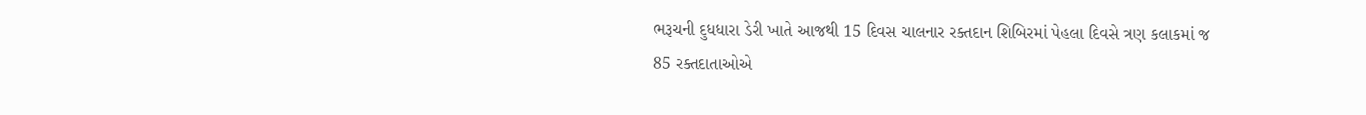ભરૂચની દુધધારા ડેરી ખાતે આજથી 15 દિવસ ચાલનાર રક્તદાન શિબિરમાં પેહલા દિવસે ત્રણ કલાકમાં જ 85 રક્તદાતાઓએ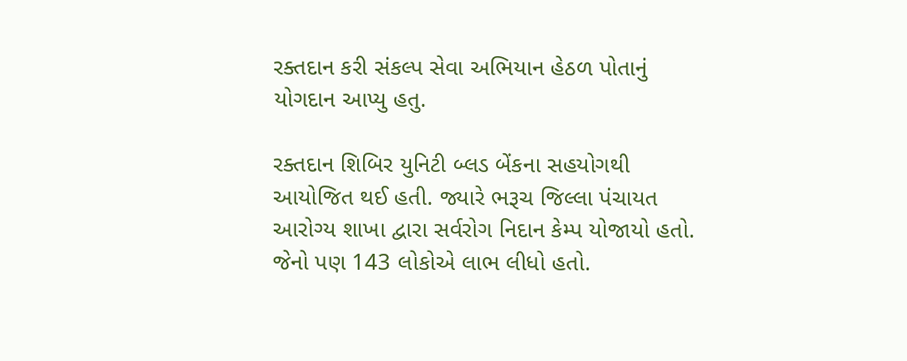રક્તદાન કરી સંકલ્પ સેવા અભિયાન હેઠળ પોતાનું યોગદાન આપ્યુ હતુ.

રક્તદાન શિબિર યુનિટી બ્લડ બેંકના સહયોગથી આયોજિત થઈ હતી. જ્યારે ભરૂચ જિલ્લા પંચાયત આરોગ્ય શાખા દ્વારા સર્વરોગ નિદાન કેમ્પ યોજાયો હતો. જેનો પણ 143 લોકોએ લાભ લીધો હતો.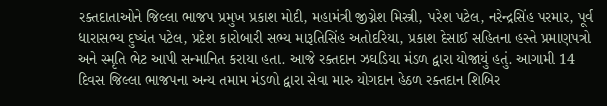રક્તદાતાઓને જિલ્લા ભાજપ પ્રમુખ પ્રકાશ મોદી, મહામંત્રી જીગ્નેશ મિસ્ત્રી, પરેશ પટેલ, નરેન્દ્રસિંહ પરમાર, પૂર્વ ધારાસભ્ય દુષ્યંત પટેલ, પ્રદેશ કારોબારી સભ્ય મારૂતિસિંહ અતોદરિયા, પ્રકાશ દેસાઈ સહિતના હસ્તે પ્રમાણપત્રો અને સ્મૃતિ ભેટ આપી સન્માનિત કરાયા હતા. આજે રક્તદાન ઝઘડિયા મંડળ દ્વારા યોજાયું હતું. આગામી 14 દિવસ જિલ્લા ભાજપના અન્ય તમામ મંડળો દ્વારા સેવા મારુ યોગદાન હેઠળ રક્તદાન શિબિર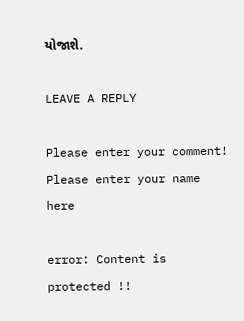યોજાશે.

LEAVE A REPLY

Please enter your comment!
Please enter your name here

error: Content is protected !!